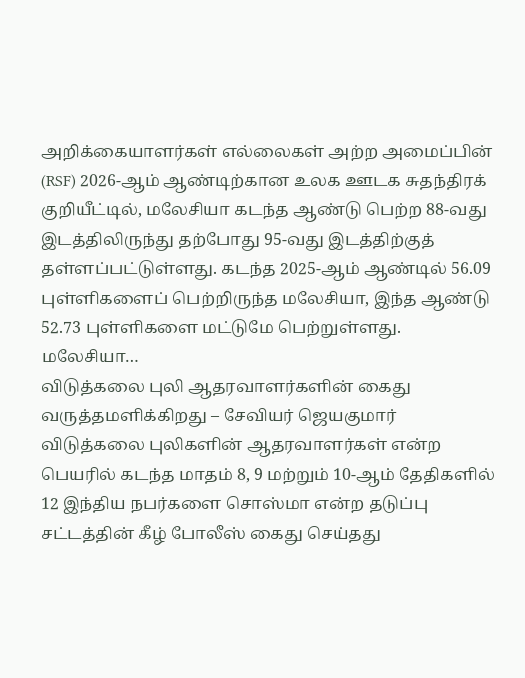அறிக்கையாளர்கள் எல்லைகள் அற்ற அமைப்பின் (RSF) 2026-ஆம் ஆண்டிற்கான உலக ஊடக சுதந்திரக் குறியீட்டில், மலேசியா கடந்த ஆண்டு பெற்ற 88-வது இடத்திலிருந்து தற்போது 95-வது இடத்திற்குத் தள்ளப்பட்டுள்ளது. கடந்த 2025-ஆம் ஆண்டில் 56.09 புள்ளிகளைப் பெற்றிருந்த மலேசியா, இந்த ஆண்டு 52.73 புள்ளிகளை மட்டுமே பெற்றுள்ளது. மலேசியா…
விடுத்கலை புலி ஆதரவாளர்களின் கைது வருத்தமளிக்கிறது – சேவியர் ஜெயகுமார்
விடுத்கலை புலிகளின் ஆதரவாளர்கள் என்ற பெயரில் கடந்த மாதம் 8, 9 மற்றும் 10-ஆம் தேதிகளில் 12 இந்திய நபர்களை சொஸ்மா என்ற தடுப்பு சட்டத்தின் கீழ் போலீஸ் கைது செய்தது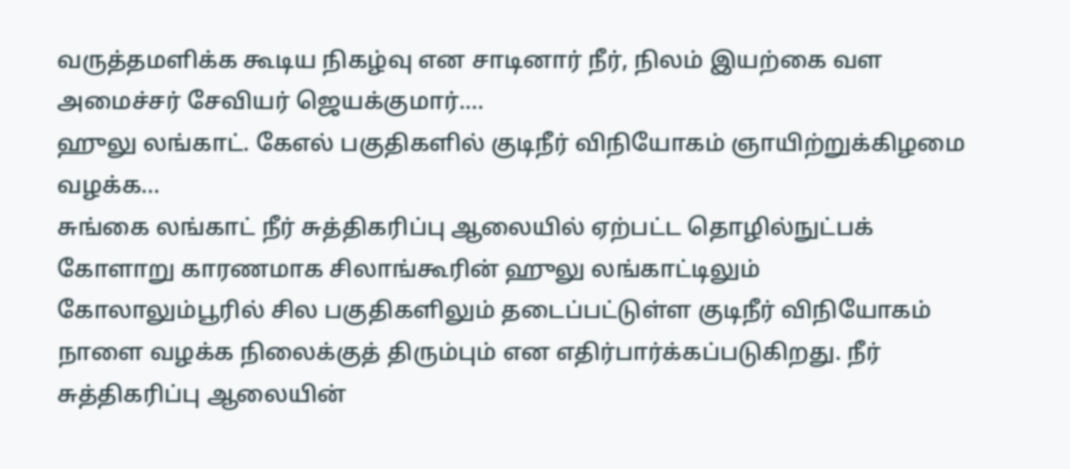வருத்தமளிக்க கூடிய நிகழ்வு என சாடினார் நீர், நிலம் இயற்கை வள அமைச்சர் சேவியர் ஜெயக்குமார்.…
ஹுலு லங்காட். கேஎல் பகுதிகளில் குடிநீர் விநியோகம் ஞாயிற்றுக்கிழமை வழக்க…
சுங்கை லங்காட் நீர் சுத்திகரிப்பு ஆலையில் ஏற்பட்ட தொழில்நுட்பக் கோளாறு காரணமாக சிலாங்கூரின் ஹுலு லங்காட்டிலும் கோலாலும்பூரில் சில பகுதிகளிலும் தடைப்பட்டுள்ள குடிநீர் விநியோகம் நாளை வழக்க நிலைக்குத் திரும்பும் என எதிர்பார்க்கப்படுகிறது. நீர் சுத்திகரிப்பு ஆலையின்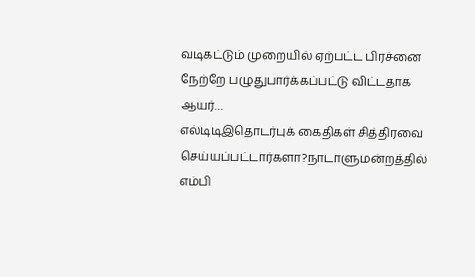வடிகட்டும் முறையில் ஏற்பட்ட பிரச்னை நேற்றே பழுதுபார்க்கப்பட்டு விட்டதாக ஆயர்…
எல்டிடிஇதொடர்புக் கைதிகள் சித்திரவை செய்யப்பட்டார்களா?நாடாளுமன்றத்தில் எம்பி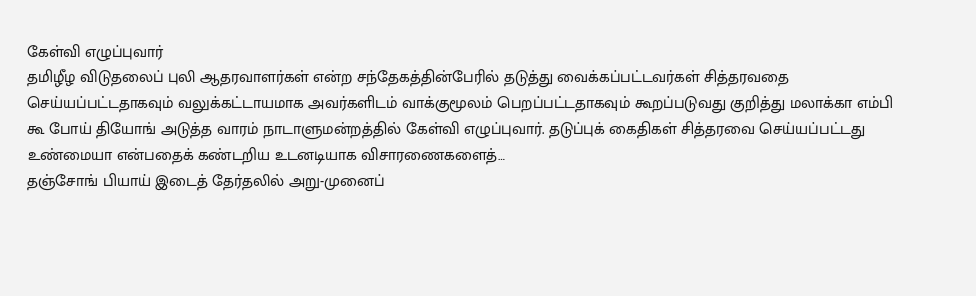கேள்வி எழுப்புவார்
தமிழீழ விடுதலைப் புலி ஆதரவாளர்கள் என்ற சந்தேகத்தின்பேரில் தடுத்து வைக்கப்பட்டவர்கள் சித்தரவதை செய்யப்பட்டதாகவும் வலுக்கட்டாயமாக அவர்களிடம் வாக்குமூலம் பெறப்பட்டதாகவும் கூறப்படுவது குறித்து மலாக்கா எம்பி கூ போய் தியோங் அடுத்த வாரம் நாடாளுமன்றத்தில் கேள்வி எழுப்புவார். தடுப்புக் கைதிகள் சித்தரவை செய்யப்பட்டது உண்மையா என்பதைக் கண்டறிய உடனடியாக விசாரணைகளைத்…
தஞ்சோங் பியாய் இடைத் தேர்தலில் அறு-முனைப்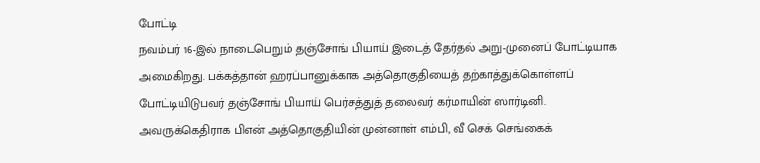போட்டி
நவம்பர் 16-இல் நாடைபெறும் தஞ்சோங் பியாய் இடைத் தேர்தல் அறு-முனைப் போட்டியாக அமைகிறது. பக்கத்தான் ஹரப்பானுக்காக அத்தொகுதியைத் தற்காத்துக்கொள்ளப் போட்டியிடுபவர் தஞ்சோங் பியாய் பெர்சத்துத் தலைவர் கர்மாயின் ஸார்டினி. அவருக்கெதிராக பிஎன் அத்தொகுதியின் முன்னாள் எம்பி, வீ செக் செங்கைக்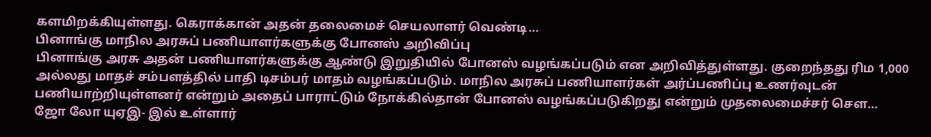களமிறக்கியுள்ளது. கெராக்கான் அதன் தலைமைச் செயலாளர் வெண்டி…
பினாங்கு மாநில அரசுப் பணியாளர்களுக்கு போனஸ் அறிவிப்பு
பினாங்கு அரசு அதன் பணியாளர்களுக்கு ஆண்டு இறுதியில் போனஸ் வழங்கப்படும் என அறிவித்துள்ளது. குறைந்தது ரிம 1,000 அல்லது மாதச் சம்பளத்தில் பாதி டிசம்பர் மாதம் வழங்கப்படும். மாநில அரசுப் பணியாளர்கள் அர்ப்பணிப்பு உணர்வுடன் பணியாற்றியுள்ளனர் என்றும் அதைப் பாராட்டும் நோக்கில்தான் போனஸ் வழங்கப்படுகிறது என்றும் முதலைமைச்சர் செள…
ஜோ லோ யுஏஇ- இல் உள்ளார்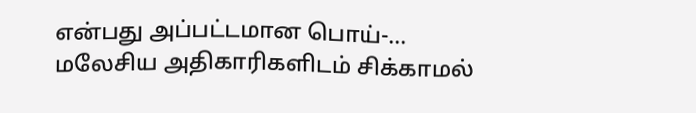என்பது அப்பட்டமான பொய்-…
மலேசிய அதிகாரிகளிடம் சிக்காமல்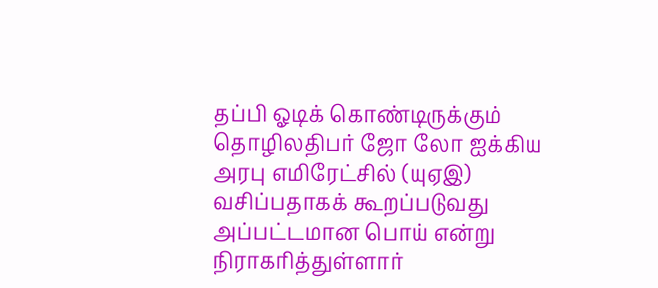தப்பி ஓடிக் கொண்டிருக்கும் தொழிலதிபர் ஜோ லோ ஐக்கிய அரபு எமிரேட்சில் (யுஏஇ) வசிப்பதாகக் கூறப்படுவது அப்பட்டமான பொய் என்று நிராகரித்துள்ளார்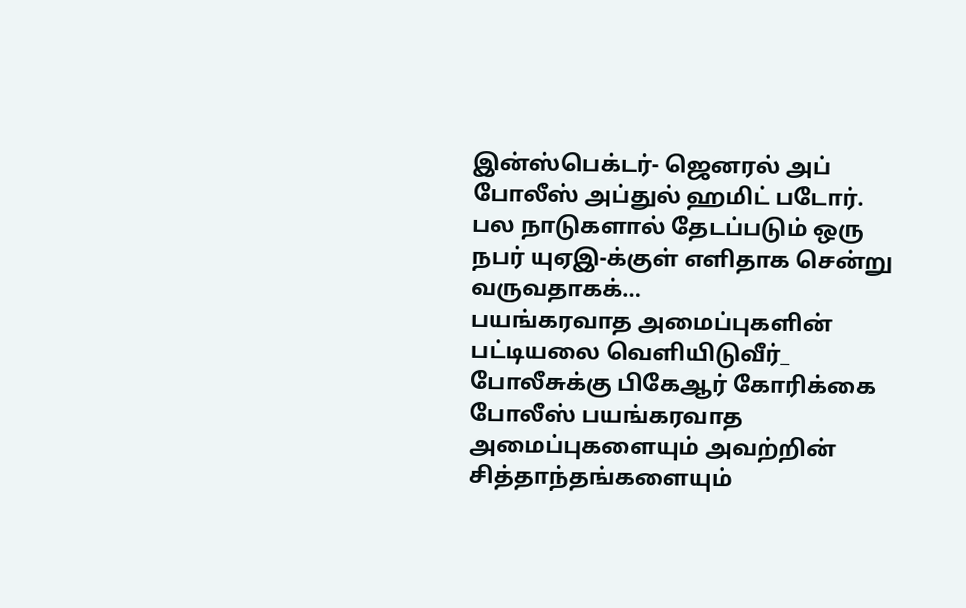இன்ஸ்பெக்டர்- ஜெனரல் அப் போலீஸ் அப்துல் ஹமிட் படோர். பல நாடுகளால் தேடப்படும் ஒரு நபர் யுஏஇ-க்குள் எளிதாக சென்று வருவதாகக்…
பயங்கரவாத அமைப்புகளின் பட்டியலை வெளியிடுவீர்_ போலீசுக்கு பிகேஆர் கோரிக்கை
போலீஸ் பயங்கரவாத அமைப்புகளையும் அவற்றின் சித்தாந்தங்களையும்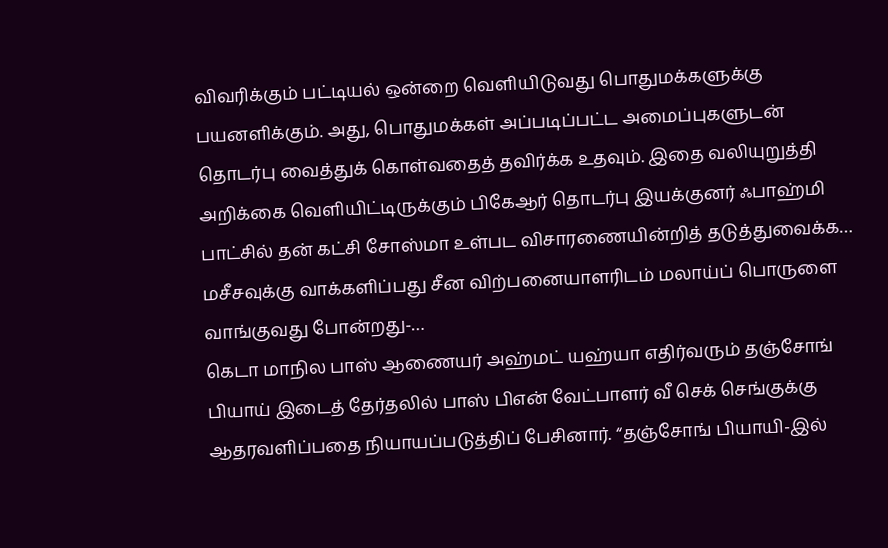விவரிக்கும் பட்டியல் ஒன்றை வெளியிடுவது பொதுமக்களுக்கு பயனளிக்கும். அது, பொதுமக்கள் அப்படிப்பட்ட அமைப்புகளுடன் தொடர்பு வைத்துக் கொள்வதைத் தவிர்க்க உதவும். இதை வலியுறுத்தி அறிக்கை வெளியிட்டிருக்கும் பிகேஆர் தொடர்பு இயக்குனர் ஃபாஹ்மி பாட்சில் தன் கட்சி சோஸ்மா உள்பட விசாரணையின்றித் தடுத்துவைக்க…
மசீசவுக்கு வாக்களிப்பது சீன விற்பனையாளரிடம் மலாய்ப் பொருளை வாங்குவது போன்றது-…
கெடா மாநில பாஸ் ஆணையர் அஹ்மட் யஹ்யா எதிர்வரும் தஞ்சோங் பியாய் இடைத் தேர்தலில் பாஸ் பிஎன் வேட்பாளர் வீ செக் செங்குக்கு ஆதரவளிப்பதை நியாயப்படுத்திப் பேசினார். “தஞ்சோங் பியாயி-இல்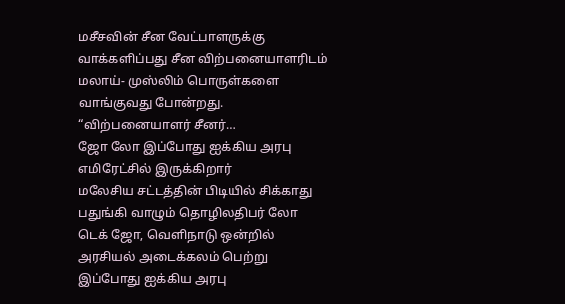மசீசவின் சீன வேட்பாளருக்கு வாக்களிப்பது சீன விற்பனையாளரிடம் மலாய்- முஸ்லிம் பொருள்களை வாங்குவது போன்றது. “விற்பனையாளர் சீனர்…
ஜோ லோ இப்போது ஐக்கிய அரபு எமிரேட்சில் இருக்கிறார்
மலேசிய சட்டத்தின் பிடியில் சிக்காது பதுங்கி வாழும் தொழிலதிபர் லோ டெக் ஜோ, வெளிநாடு ஒன்றில் அரசியல் அடைக்கலம் பெற்று இப்போது ஐக்கிய அரபு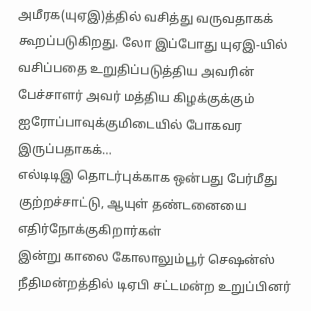அமீரக(யுஏஇ)த்தில் வசித்து வருவதாகக் கூறப்படுகிறது. லோ இப்போது யுஏஇ-யில் வசிப்பதை உறுதிப்படுத்திய அவரின் பேச்சாளர் அவர் மத்திய கிழக்குக்கும் ஐரோப்பாவுக்குமிடையில் போகவர இருப்பதாகக்…
எல்டிடிஇ தொடர்புக்காக ஒன்பது பேர்மீது குற்றச்சாட்டு, ஆயுள் தண்டனையை எதிர்நோக்குகிறார்கள்
இன்று காலை கோலாலும்பூர் செஷன்ஸ் நீதிமன்றத்தில் டிஏபி சட்டமன்ற உறுப்பினர்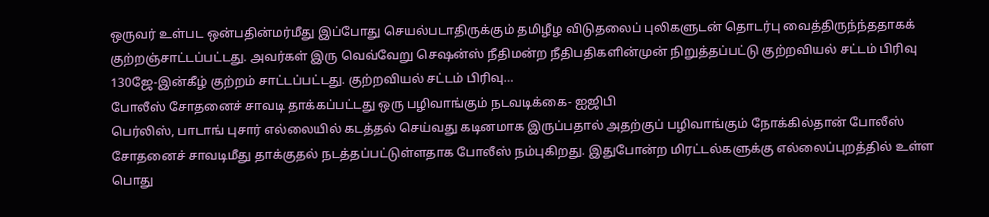ஒருவர் உள்பட ஒன்பதின்மர்மீது இப்போது செயல்படாதிருக்கும் தமிழீழ விடுதலைப் புலிகளுடன் தொடர்பு வைத்திருந்ந்ததாகக் குற்றஞ்சாட்டப்பட்டது. அவர்கள் இரு வெவ்வேறு செஷன்ஸ் நீதிமன்ற நீதிபதிகளின்முன் நிறுத்தப்பட்டு குற்றவியல் சட்டம் பிரிவு 130ஜே-இன்கீழ் குற்றம் சாட்டப்பட்டது. குற்றவியல் சட்டம் பிரிவு…
போலீஸ் சோதனைச் சாவடி தாக்கப்பட்டது ஒரு பழிவாங்கும் நடவடிக்கை- ஐஜிபி
பெர்லிஸ், பாடாங் புசார் எல்லையில் கடத்தல் செய்வது கடினமாக இருப்பதால் அதற்குப் பழிவாங்கும் நோக்கில்தான் போலீஸ் சோதனைச் சாவடிமீது தாக்குதல் நடத்தப்பட்டுள்ளதாக போலீஸ் நம்புகிறது. இதுபோன்ற மிரட்டல்களுக்கு எல்லைப்புறத்தில் உள்ள பொது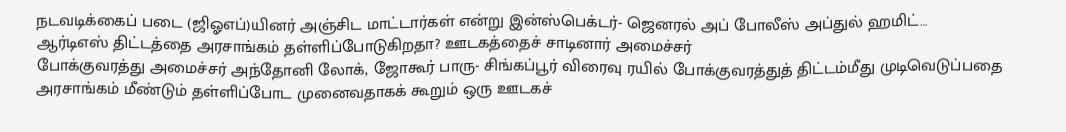நடவடிக்கைப் படை (ஜிஓஎப்)யினர் அஞ்சிட மாட்டார்கள் என்று இன்ஸ்பெக்டர்- ஜெனரல் அப் போலீஸ் அப்துல் ஹமிட்…
ஆர்டிஎஸ் திட்டத்தை அரசாங்கம் தள்ளிப்போடுகிறதா? ஊடகத்தைச் சாடினார் அமைச்சர்
போக்குவரத்து அமைச்சர் அந்தோனி லோக், ஜோகூர் பாரு- சிங்கப்பூர் விரைவு ரயில் போக்குவரத்துத் திட்டம்மீது முடிவெடுப்பதை அரசாங்கம் மீண்டும் தள்ளிப்போட முனைவதாகக் கூறும் ஒரு ஊடகச்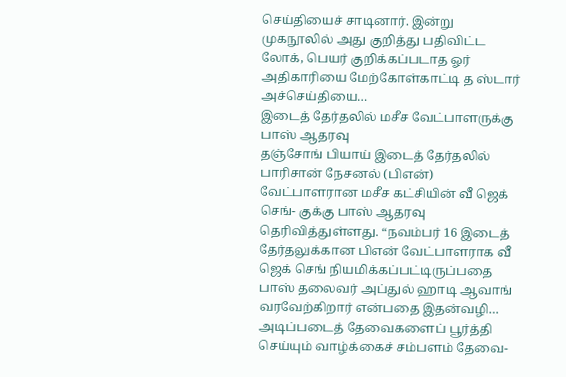செய்தியைச் சாடினார். இன்று முகநூலில் அது குறித்து பதிவிட்ட லோக், பெயர் குறிக்கப்படாத ஓர் அதிகாரியை மேற்கோள்காட்டி த ஸ்டார் அச்செய்தியை…
இடைத் தேர்தலில் மசீச வேட்பாளருக்கு பாஸ் ஆதரவு
தஞ்சோங் பியாய் இடைத் தேர்தலில் பாரிசான் நேசனல் (பிஎன்) வேட்பாளரான மசீச கட்சியின் வீ ஜெக் செங்- குக்கு பாஸ் ஆதரவு தெரிவித்துள்ளது. “நவம்பர் 16 இடைத் தேர்தலுக்கான பிஎன் வேட்பாளராக வீ ஜெக் செங் நியமிக்கப்பட்டிருப்பதை பாஸ் தலைவர் அப்துல் ஹாடி ஆவாங் வரவேற்கிறார் என்பதை இதன்வழி…
அடிப்படைத் தேவைகளைப் பூர்த்தி செய்யும் வாழ்க்கைச் சம்பளம் தேவை-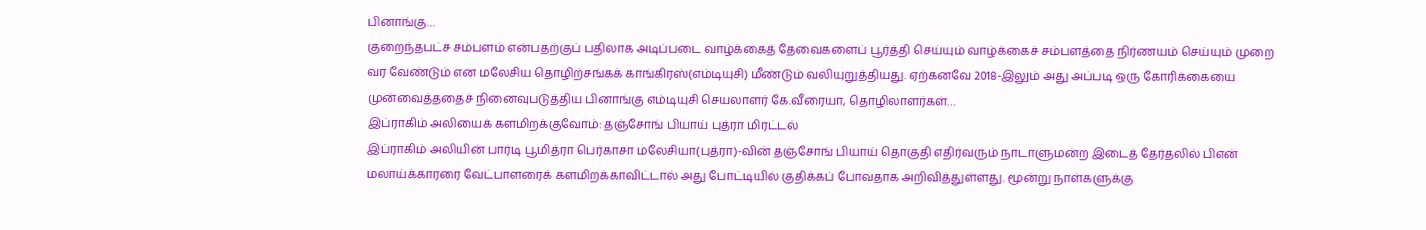பினாங்கு…
குறைந்தபட்ச சம்பளம் என்பதற்குப் பதிலாக அடிப்படை வாழ்க்கைத் தேவைகளைப் பூர்த்தி செய்யும் வாழ்க்கைச் சம்பளத்தை நிர்ணயம் செய்யும் முறை வர வேண்டும் என மலேசிய தொழிற்சங்கக் காங்கிரஸ்(எம்டியுசி) மீண்டும் வலியுறுத்தியது. ஏற்கனவே 2018-இலும் அது அப்படி ஒரு கோரிக்கையை முன்வைத்ததைச் நினைவுபடுத்திய பினாங்கு எம்டியுசி செயலாளர் கே.வீரையா, தொழிலாளர்கள்…
இப்ராகிம் அலியைக் களமிறக்குவோம்: தஞ்சோங் பியாய் புத்ரா மிரட்டல்
இப்ராகிம் அலியின் பார்டி பூமித்ரா பெர்காசா மலேசியா(புத்ரா)-வின் தஞ்சோங் பியாய் தொகுதி எதிர்வரும் நாடாளுமன்ற இடைத் தேர்தலில் பிஎன் மலாய்க்காரரை வேட்பாளரைக் களமிறக்காவிட்டால் அது போட்டியில் குதிக்கப் போவதாக அறிவித்துள்ளது. மூன்று நாள்களுக்கு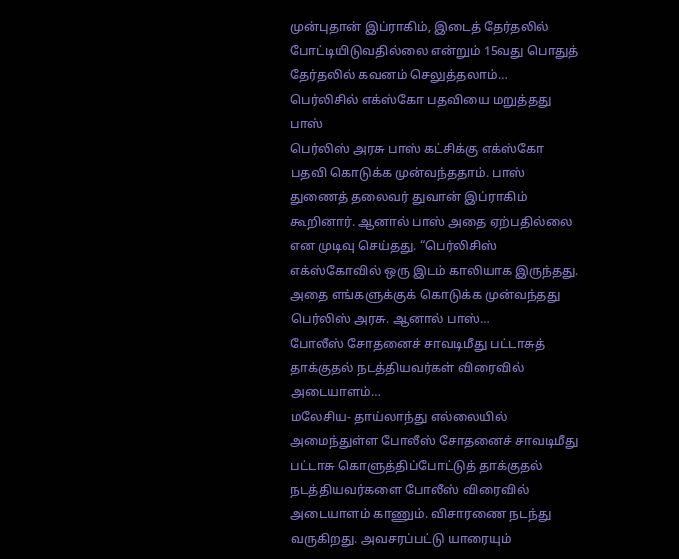முன்புதான் இப்ராகிம், இடைத் தேர்தலில் போட்டியிடுவதில்லை என்றும் 15வது பொதுத் தேர்தலில் கவனம் செலுத்தலாம்…
பெர்லிசில் எக்ஸ்கோ பதவியை மறுத்தது பாஸ்
பெர்லிஸ் அரசு பாஸ் கட்சிக்கு எக்ஸ்கோ பதவி கொடுக்க முன்வந்ததாம். பாஸ் துணைத் தலைவர் துவான் இப்ராகிம் கூறினார். ஆனால் பாஸ் அதை ஏற்பதில்லை என முடிவு செய்தது. “பெர்லிசிஸ் எக்ஸ்கோவில் ஒரு இடம் காலியாக இருந்தது. அதை எங்களுக்குக் கொடுக்க முன்வந்தது பெர்லிஸ் அரசு. ஆனால் பாஸ்…
போலீஸ் சோதனைச் சாவடிமீது பட்டாசுத் தாக்குதல் நடத்தியவர்கள் விரைவில் அடையாளம்…
மலேசிய- தாய்லாந்து எல்லையில் அமைந்துள்ள போலீஸ் சோதனைச் சாவடிமீது பட்டாசு கொளுத்திப்போட்டுத் தாக்குதல் நடத்தியவர்களை போலீஸ் விரைவில் அடையாளம் காணும். விசாரணை நடந்து வருகிறது. அவசரப்பட்டு யாரையும்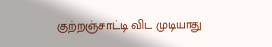குற்றஞ்சாட்டி விட முடியாது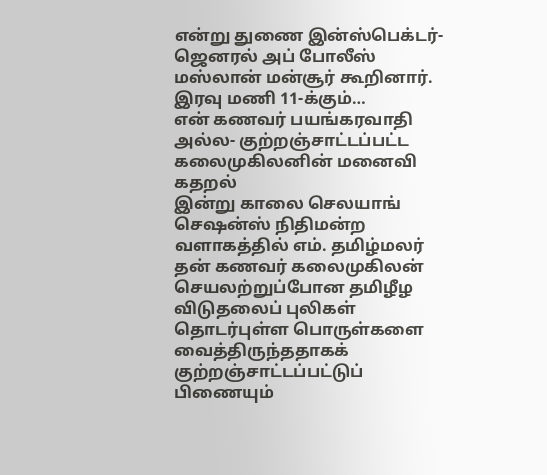என்று துணை இன்ஸ்பெக்டர்- ஜெனரல் அப் போலீஸ் மஸ்லான் மன்சூர் கூறினார். இரவு மணி 11-க்கும்…
என் கணவர் பயங்கரவாதி அல்ல- குற்றஞ்சாட்டப்பட்ட கலைமுகிலனின் மனைவி கதறல்
இன்று காலை செலயாங் செஷன்ஸ் நிதிமன்ற வளாகத்தில் எம். தமிழ்மலர் தன் கணவர் கலைமுகிலன் செயலற்றுப்போன தமிழீழ விடுதலைப் புலிகள் தொடர்புள்ள பொருள்களை வைத்திருந்ததாகக் குற்றஞ்சாட்டப்பட்டுப் பிணையும்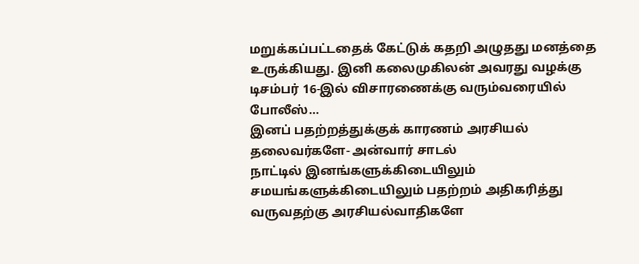மறுக்கப்பட்டதைக் கேட்டுக் கதறி அழுதது மனத்தை உருக்கியது. இனி கலைமுகிலன் அவரது வழக்கு டிசம்பர் 16-இல் விசாரணைக்கு வரும்வரையில் போலீஸ்…
இனப் பதற்றத்துக்குக் காரணம் அரசியல் தலைவர்களே- அன்வார் சாடல்
நாட்டில் இனங்களுக்கிடையிலும் சமயங்களுக்கிடையிலும் பதற்றம் அதிகரித்து வருவதற்கு அரசியல்வாதிகளே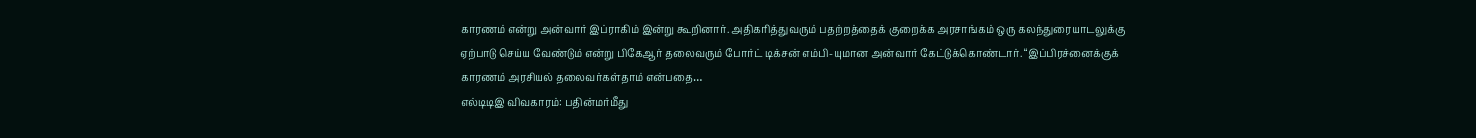காரணம் என்று அன்வார் இப்ராகிம் இன்று கூறினார். அதிகரித்துவரும் பதற்றத்தைக் குறைக்க அரசாங்கம் ஒரு கலந்துரையாடலுக்கு ஏற்பாடு செய்ய வேண்டும் என்று பிகேஆர் தலைவரும் போர்ட் டிக்சன் எம்பி-யுமான அன்வார் கேட்டுக்கொண்டார். “இப்பிரச்னைக்குக் காரணம் அரசியல் தலைவர்கள்தாம் என்பதை…
எல்டிடிஇ விவகாரம்: பதின்மர்மீது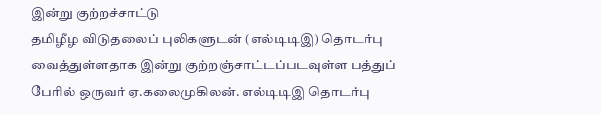இன்று குற்றச்சாட்டு
தமிழீழ விடுதலைப் புலிகளுடன் (எல்டிடிஇ) தொடர்பு வைத்துள்ளதாக இன்று குற்றஞ்சாட்டப்படவுள்ள பத்துப் பேரில் ஒருவர் ஏ.கலைமுகிலன். எல்டிடிஇ தொடர்பு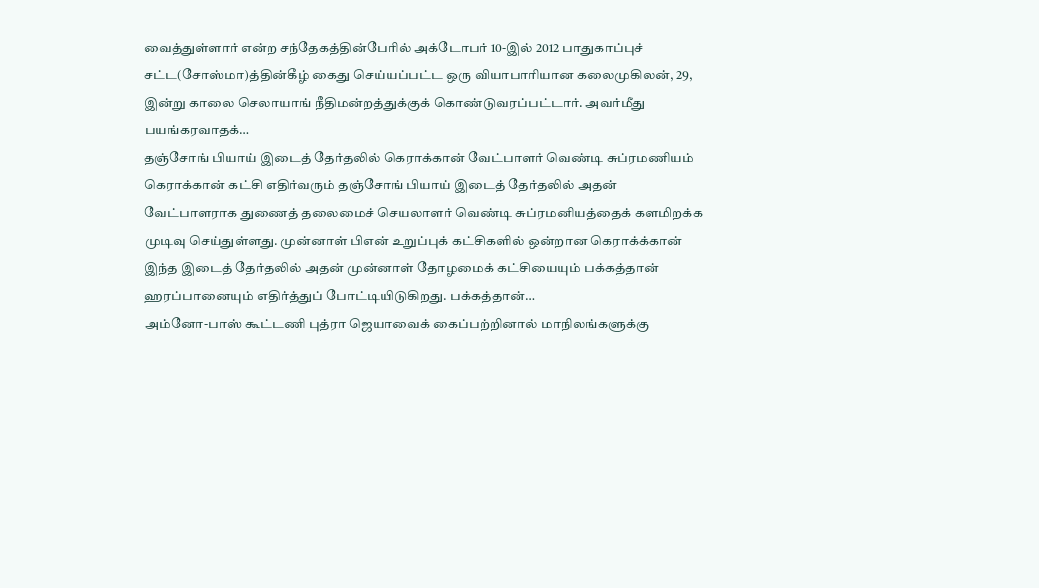வைத்துள்ளார் என்ற சந்தேகத்தின்பேரில் அக்டோபர் 10-இல் 2012 பாதுகாப்புச் சட்ட(சோஸ்மா)த்தின்கீழ் கைது செய்யப்பட்ட ஒரு வியாபாரியான கலைமுகிலன், 29, இன்று காலை செலாயாங் நீதிமன்றத்துக்குக் கொண்டுவரப்பட்டார். அவர்மீது பயங்கரவாதக்…
தஞ்சோங் பியாய் இடைத் தேர்தலில் கெராக்கான் வேட்பாளர் வெண்டி சுப்ரமணியம்
கெராக்கான் கட்சி எதிர்வரும் தஞ்சோங் பியாய் இடைத் தேர்தலில் அதன் வேட்பாளராக துணைத் தலைமைச் செயலாளர் வெண்டி சுப்ரமனியத்தைக் களமிறக்க முடிவு செய்துள்ளது. முன்னாள் பிஎன் உறுப்புக் கட்சிகளில் ஒன்றான கெராக்க்கான் இந்த இடைத் தேர்தலில் அதன் முன்னாள் தோழமைக் கட்சியையும் பக்கத்தான் ஹரப்பானையும் எதிர்த்துப் போட்டியிடுகிறது. பக்கத்தான்…
அம்னோ-பாஸ் கூட்டணி புத்ரா ஜெயாவைக் கைப்பற்றினால் மாநிலங்களுக்கு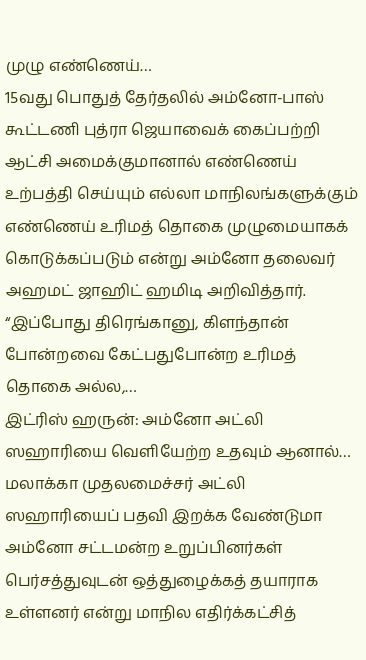முழு எண்ணெய்…
15வது பொதுத் தேர்தலில் அம்னோ-பாஸ் கூட்டணி புத்ரா ஜெயாவைக் கைப்பற்றி ஆட்சி அமைக்குமானால் எண்ணெய் உற்பத்தி செய்யும் எல்லா மாநிலங்களுக்கும் எண்ணெய் உரிமத் தொகை முழுமையாகக் கொடுக்கப்படும் என்று அம்னோ தலைவர் அஹமட் ஜாஹிட் ஹமிடி அறிவித்தார். “இப்போது திரெங்கானு, கிளந்தான் போன்றவை கேட்பதுபோன்ற உரிமத் தொகை அல்ல,…
இட்ரிஸ் ஹருன்: அம்னோ அட்லி ஸஹாரியை வெளியேற்ற உதவும் ஆனால்…
மலாக்கா முதலமைச்சர் அட்லி ஸஹாரியைப் பதவி இறக்க வேண்டுமா அம்னோ சட்டமன்ற உறுப்பினர்கள் பெர்சத்துவுடன் ஒத்துழைக்கத் தயாராக உள்ளனர் என்று மாநில எதிர்க்கட்சித்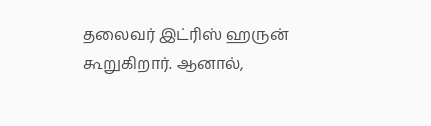தலைவர் இட்ரிஸ் ஹருன் கூறுகிறார். ஆனால்,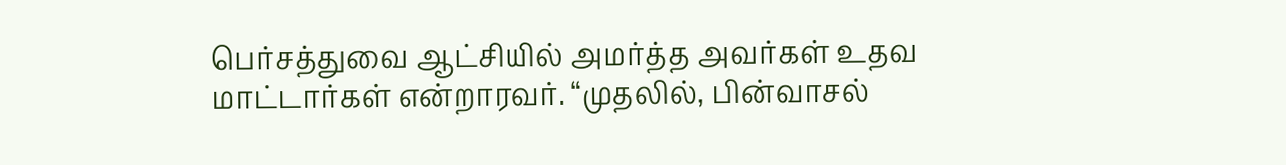பெர்சத்துவை ஆட்சியில் அமர்த்த அவர்கள் உதவ மாட்டார்கள் என்றாரவர். “முதலில், பின்வாசல்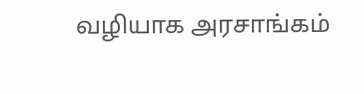வழியாக அரசாங்கம்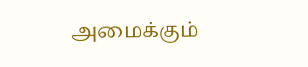அமைக்கும்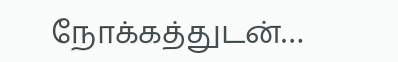நோக்கத்துடன்…